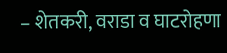– शेतकरी, वराडा व घाटरोहणा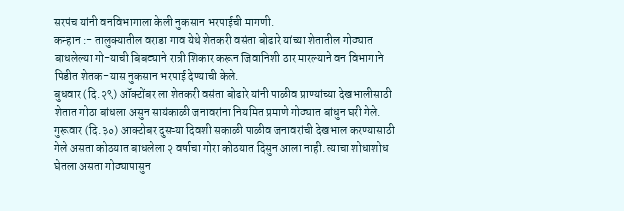सरपंच यांनी वनविभागाला केली नुकसान भरपाईची मागणी.
कन्हान :- तालुक्यातील वराडा गाव येथे शेतकरी वसंता बोढारे यांच्या शेतातील गोठ्यात बाधलेल्या गो-याची बिबट्याने रात्री शिकार करून जिवानिशी ठार मारल्याने वन विभागाने पिडीत शेतक-यास नुकसान भरपाई देण्याची केले.
बुधवार (दि.२९) ऑक्टोंबर ला शेतकरी वसंता बोढारे यांनी पाळीव प्राण्यांच्या देखभालीसाठी शेतात गोठा बांधला असुन सायंकाळी जनावरांना नियमित प्रमाणे गोठ्यात बांधुन घरी गेले. गुरूवार (दि.३०) आक्टोबर दुसऱ्या दिवशी सकाळी पाळीव जनावरांची देखभाल करण्यासाठी गेले असता कोठयात बाधलेला २ वर्षाचा गोरा कोठयात दिसुन आला नाही. त्याचा शोधाशोध घेतला असता गोठ्यापासुन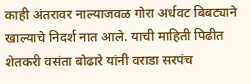काही अंतरावर नाल्याजवळ गोरा अर्धवट बिबट्याने खाल्याचे निदर्श नात आले. याची माहिती पिढीत शेतकरी वसंता बोढारे यांनी वराडा सरपंच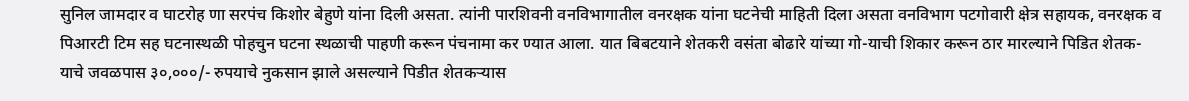सुनिल जामदार व घाटरोह णा सरपंच किशोर बेहुणे यांना दिली असता. त्यांनी पारशिवनी वनविभागातील वनरक्षक यांना घटनेची माहिती दिला असता वनविभाग पटगोवारी क्षेत्र सहायक, वनरक्षक व पिआरटी टिम सह घटनास्थळी पोहचुन घटना स्थळाची पाहणी करून पंचनामा कर ण्यात आला. यात बिबटयाने शेतकरी वसंता बोढारे यांच्या गो-याची शिकार करून ठार मारल्याने पिडित शेतक-याचे जवळपास ३०,०००/- रुपयाचे नुकसान झाले असल्याने पिडीत शेतकऱ्यास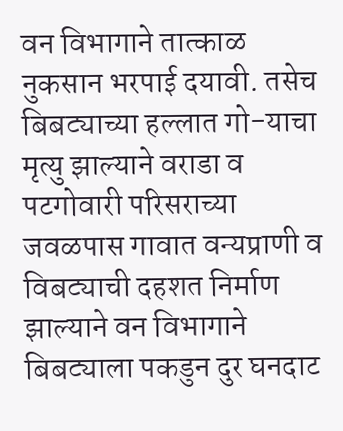वन विभागाने तात्काळ नुकसान भरपाई दयावी. तसेच बिबट्याच्या हल्लात गो-याचा मृत्यु झाल्याने वराडा व पटगोवारी परिसराच्या जवळपास गावात वन्यप्राणी व विबट्याची दहशत निर्माण झाल्याने वन विभागाने बिबट्याला पकडुन दुर घनदाट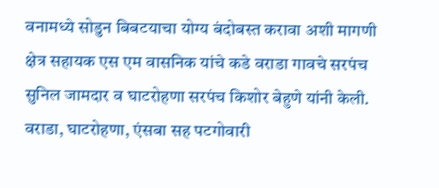वनामध्ये सोडुन बिबटयाचा योग्य बंदोबस्त करावा अशी मागणी क्षेत्र सहायक एस एम वासनिक यांचे कडे वराडा गावचे सरपंच सुनिल जामदार व घाटरोहणा सरपंच किशोर बेहुणे यांनी केली.
वराडा, घाटरोहणा, एंसबा सह पटगोवारी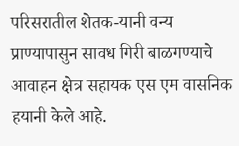परिसरातील शेतक-यानी वन्य प्राण्यापासुन सावध गिरी बाळगण्याचे आवाहन क्षेत्र सहायक एस एम वासनिक हयानी केले आहे.